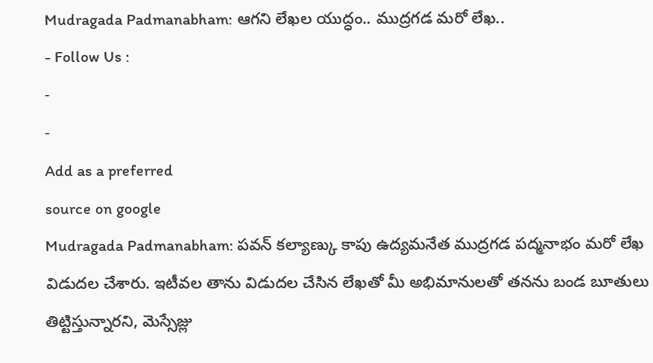Mudragada Padmanabham: ఆగని లేఖల యుద్ధం.. ముద్రగడ మరో లేఖ..
- Follow Us :
-
-
Add as a preferred
source on google
Mudragada Padmanabham: పవన్ కల్యాణ్కు కాపు ఉద్యమనేత ముద్రగడ పద్మనాభం మరో లేఖ విడుదల చేశారు. ఇటీవల తాను విడుదల చేసిన లేఖతో మీ అభిమానులతో తనను బండ బూతులు తిట్టిస్తున్నారని, మెస్సేజ్లు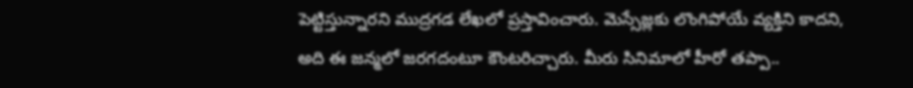పెట్టిస్తున్నారని ముద్రగడ లేఖలో ప్రస్తావించారు. మెస్సేజ్లకు లొంగిపోయే వ్యక్తిని కాదని, అది ఈ జన్మలో జరగదంటూ కౌంటరిచ్చారు. మీరు సినిమాలో హీరో తప్పా..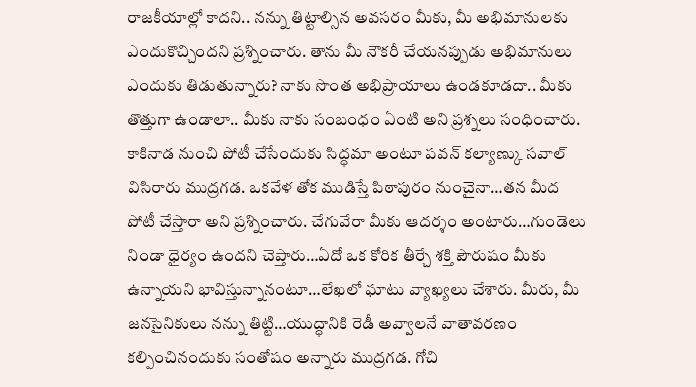రాజకీయాల్లో కాదని.. నన్ను తిట్టాల్సిన అవసరం మీకు, మీ అభిమానులకు ఎందుకొచ్చిందని ప్రశ్నించారు. తాను మీ నౌకరీ చేయనప్పుడు అభిమానులు ఎందుకు తిడుతున్నారు? నాకు సొంత అభిప్రాయాలు ఉండకూడదా.. మీకు తొత్తుగా ఉండాలా.. మీకు నాకు సంబంధం ఏంటి అని ప్రశ్నలు సంధించారు.
కాకినాడ నుంచి పోటీ చేసేందుకు సిద్ధమా అంటూ పవన్ కల్యాణ్కు సవాల్ విసిరారు ముద్రగడ. ఒకవేళ తోక ముడిస్తే పిఠాపురం నుంచైనా…తన మీద పోటీ చేస్తారా అని ప్రశ్నించారు. చేగువేరా మీకు ఆదర్శం అంటారు…గుండెలు నిండా ధైర్యం ఉందని చెప్తారు…ఏదో ఒక కోరిక తీర్చే శక్తి పౌరుషం మీకు ఉన్నాయని భావిస్తున్నానంటూ…లేఖలో ఘాటు వ్యాఖ్యలు చేశారు. మీరు, మీ జనసైనికులు నన్ను తిట్టి…యుద్ధానికి రెడీ అవ్వాలనే వాతావరణం కల్పించినందుకు సంతోషం అన్నారు ముద్రగడ. గోచి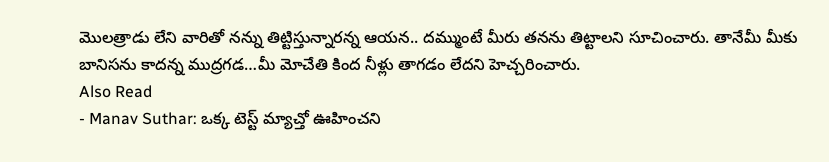మొలత్రాడు లేని వారితో నన్ను తిట్టిస్తున్నారన్న ఆయన.. దమ్ముంటే మీరు తనను తిట్టాలని సూచించారు. తానేమీ మీకు బానిసను కాదన్న ముద్రగడ…మీ మోచేతి కింద నీళ్లు తాగడం లేదని హెచ్చరించారు.
Also Read
- Manav Suthar: ఒక్క టెస్ట్ మ్యాచ్తో ఊహించని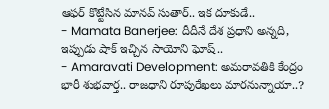ఆఫర్ కొట్టేసిన మానవ్ సుతార్.. ఇక దూకుడే..
- Mamata Banerjee: దీదీనే దేశ ప్రధాని అన్నది, ఇప్పుడు షాక్ ఇచ్చిన సాయోని ఘోష్..
- Amaravati Development: అమరావతికి కేంద్రం భారీ శుభవార్త.. రాజధాని రూపురేఖలు మారనున్నాయా..?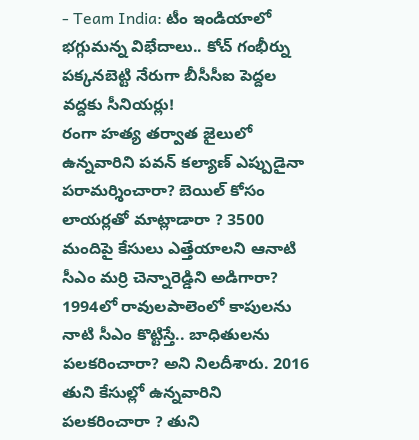- Team India: టీం ఇండియాలో భగ్గుమన్న విభేదాలు.. కోచ్ గంభీర్ను పక్కనబెట్టి నేరుగా బీసీసీఐ పెద్దల వద్దకు సీనియర్లు!
రంగా హత్య తర్వాత జైలులో ఉన్నవారిని పవన్ కల్యాణ్ ఎప్పుడైనా పరామర్శించారా? బెయిల్ కోసం లాయర్లతో మాట్లాడారా ? 3500 మందిపై కేసులు ఎత్తేయాలని ఆనాటి సీఎం మర్రి చెన్నారెడ్డిని అడిగారా? 1994లో రావులపాలెంలో కాపులను నాటి సీఎం కొట్టిస్తే.. బాధితులను పలకరించారా? అని నిలదీశారు. 2016 తుని కేసుల్లో ఉన్నవారిని పలకరించారా ? తుని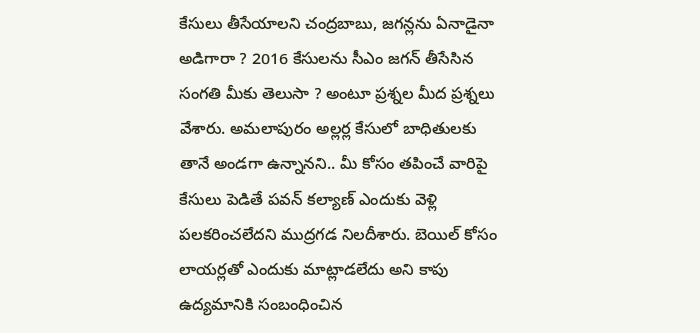కేసులు తీసేయాలని చంద్రబాబు, జగన్లను ఏనాడైనా అడిగారా ? 2016 కేసులను సీఎం జగన్ తీసేసిన సంగతి మీకు తెలుసా ? అంటూ ప్రశ్నల మీద ప్రశ్నలు వేశారు. అమలాపురం అల్లర్ల కేసులో బాధితులకు తానే అండగా ఉన్నానని.. మీ కోసం తపించే వారిపై కేసులు పెడితే పవన్ కల్యాణ్ ఎందుకు వెళ్లి పలకరించలేదని ముద్రగడ నిలదీశారు. బెయిల్ కోసం లాయర్లతో ఎందుకు మాట్లాడలేదు అని కాపు ఉద్యమానికి సంబంధించిన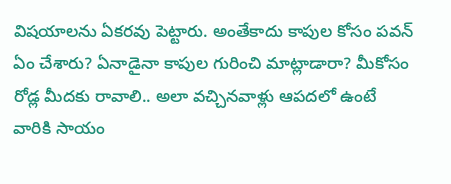విషయాలను ఏకరవు పెట్టారు. అంతేకాదు కాపుల కోసం పవన్ ఏం చేశారు? ఏనాడైనా కాపుల గురించి మాట్లాడారా? మీకోసం రోడ్ల మీదకు రావాలి.. అలా వచ్చినవాళ్లు ఆపదలో ఉంటే వారికి సాయం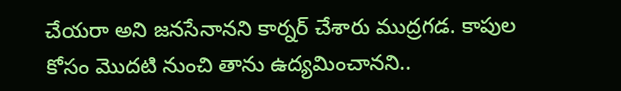చేయరా అని జనసేనానని కార్నర్ చేశారు ముద్రగడ. కాపుల కోసం మొదటి నుంచి తాను ఉద్యమించానని..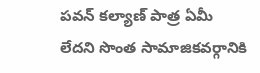పవన్ కల్యాణ్ పాత్ర ఏమీ లేదని సొంత సామాజికవర్గానికి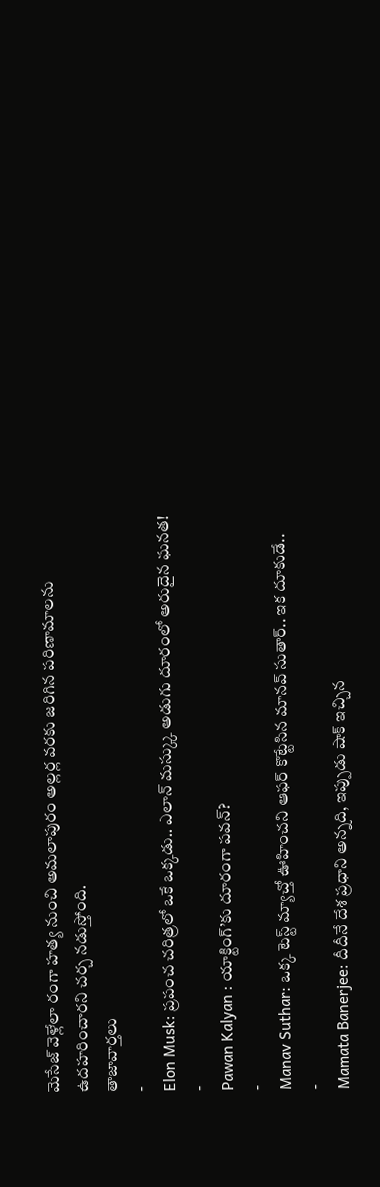మెసేజ్ వెళ్లేలా రంగా హత్య నుంచి అమలాపురం అల్లర్ల వరకు జరిగిన పరిణామాలను ఉదహరించారని చర్చ నడుస్తోంది.
తాజావార్తలు
-
Elon Musk: ప్రపంచ చరిత్రలో ఒకే ఒక్కడు.. ఎలాన్ మస్క్కు అడుగు దూరంలో అరుదైన ఘనత!
-
Pawan Kalyan : యాక్టింగ్’కు దూరంగా పవన్?
-
Manav Suthar: ఒక్క టెస్ట్ మ్యాచ్తో ఊహించని ఆఫర్ కొట్టేసిన మానవ్ సుతార్.. ఇక దూకుడే..
-
Mamata Banerjee: దీదీనే దేశ ప్రధాని అన్నది, ఇప్పుడు షాక్ ఇచ్చిన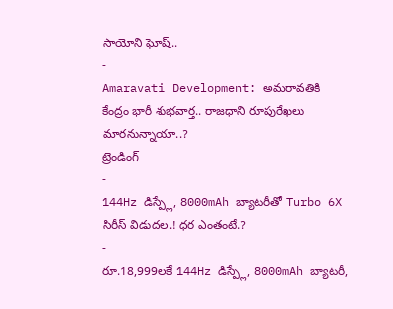సాయోని ఘోష్..
-
Amaravati Development: అమరావతికి కేంద్రం భారీ శుభవార్త.. రాజధాని రూపురేఖలు మారనున్నాయా..?
ట్రెండింగ్
-
144Hz డిస్ప్లే, 8000mAh బ్యాటరీతో Turbo 6X సిరీస్ విడుదల.! ధర ఎంతంటే.?
-
రూ.18,999లకే 144Hz డిస్ప్లే, 8000mAh బ్యాటరీ,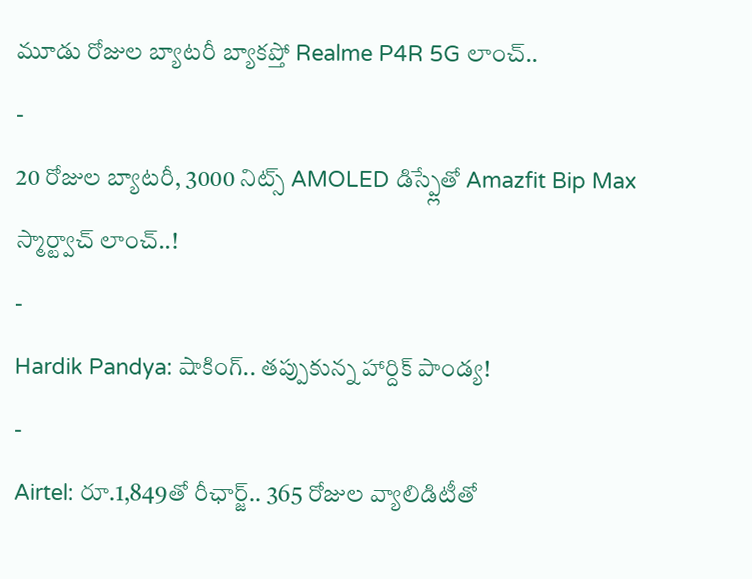మూడు రోజుల బ్యాటరీ బ్యాకప్తో Realme P4R 5G లాంచ్..
-
20 రోజుల బ్యాటరీ, 3000 నిట్స్ AMOLED డిస్ప్లేతో Amazfit Bip Max స్మార్ట్వాచ్ లాంచ్..!
-
Hardik Pandya: షాకింగ్.. తప్పుకున్న హార్దిక్ పాండ్య!
-
Airtel: రూ.1,849తో రీఛార్జ్.. 365 రోజుల వ్యాలిడిటీతో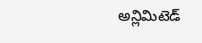అన్లిమిటెడ్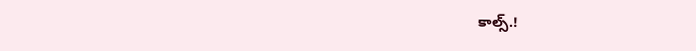కాల్స్.!